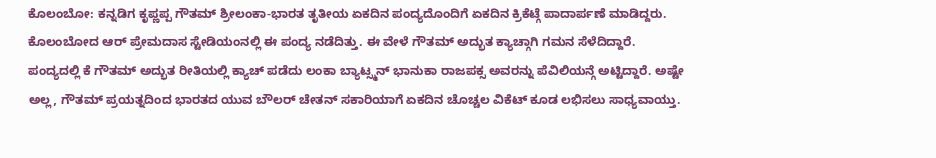ಕೊಲಂಬೋ: ಕನ್ನಡಿಗ ಕೃಪ್ಣಪ್ಪ ಗೌತಮ್ ಶ್ರೀಲಂಕಾ-ಭಾರತ ತೃತೀಯ ಏಕದಿನ ಪಂದ್ಯದೊಂದಿಗೆ ಏಕದಿನ ಕ್ರಿಕೆಟ್ಗೆ ಪಾದಾರ್ಪಣೆ ಮಾಡಿದ್ದರು. ಕೊಲಂಬೋದ ಆರ್ ಪ್ರೇಮದಾಸ ಸ್ಟೇಡಿಯಂನಲ್ಲಿ ಈ ಪಂದ್ಯ ನಡೆದಿತ್ತು. ಈ ವೇಳೆ ಗೌತಮ್ ಅದ್ಭುತ ಕ್ಯಾಚ್ಗಾಗಿ ಗಮನ ಸೆಳೆದಿದ್ದಾರೆ.
ಪಂದ್ಯದಲ್ಲಿ ಕೆ ಗೌತಮ್ ಅದ್ಭುತ ರೀತಿಯಲ್ಲಿ ಕ್ಯಾಚ್ ಪಡೆದು ಲಂಕಾ ಬ್ಯಾಟ್ಸ್ಮನ್ ಭಾನುಕಾ ರಾಜಪಕ್ಸ ಅವರನ್ನು ಪೆವಿಲಿಯನ್ಗೆ ಅಟ್ಟಿದ್ದಾರೆ. ಅಷ್ಟೇ ಅಲ್ಲ, ಗೌತಮ್ ಪ್ರಯತ್ನದಿಂದ ಭಾರತದ ಯುವ ಬೌಲರ್ ಚೇತನ್ ಸಕಾರಿಯಾಗೆ ಏಕದಿನ ಚೊಚ್ಚಲ ವಿಕೆಟ್ ಕೂಡ ಲಭಿಸಲು ಸಾಧ್ಯವಾಯ್ತು.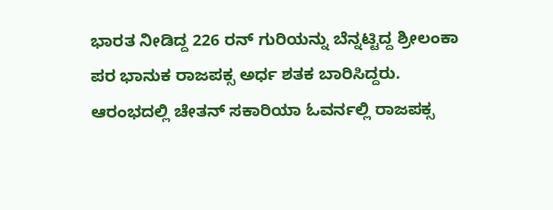ಭಾರತ ನೀಡಿದ್ದ 226 ರನ್ ಗುರಿಯನ್ನು ಬೆನ್ನಟ್ಟಿದ್ದ ಶ್ರೀಲಂಕಾ ಪರ ಭಾನುಕ ರಾಜಪಕ್ಸ ಅರ್ಧ ಶತಕ ಬಾರಿಸಿದ್ದರು. ಆರಂಭದಲ್ಲಿ ಚೇತನ್ ಸಕಾರಿಯಾ ಓವರ್ನಲ್ಲಿ ರಾಜಪಕ್ಸ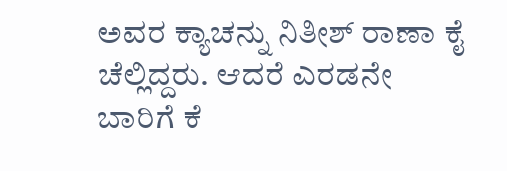ಅವರ ಕ್ಯಾಚನ್ನು ನಿತೀಶ್ ರಾಣಾ ಕೈ ಚೆಲ್ಲಿದ್ದರು. ಆದರೆ ಎರಡನೇ ಬಾರಿಗೆ ಕೆ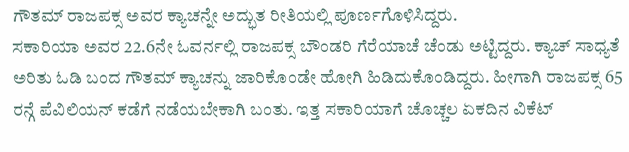ಗೌತಮ್ ರಾಜಪಕ್ಸ ಅವರ ಕ್ಯಾಚನ್ನೇ ಅದ್ಭುತ ರೀತಿಯಲ್ಲಿ ಪೂರ್ಣಗೊಳಿಸಿದ್ದರು.
ಸಕಾರಿಯಾ ಅವರ 22.6ನೇ ಓವರ್ನಲ್ಲಿ ರಾಜಪಕ್ಸ ಬೌಂಡರಿ ಗೆರೆಯಾಚೆ ಚೆಂಡು ಅಟ್ಟಿದ್ದರು. ಕ್ಯಾಚ್ ಸಾಧ್ಯತೆ ಅರಿತು ಓಡಿ ಬಂದ ಗೌತಮ್ ಕ್ಯಾಚನ್ನು ಜಾರಿಕೊಂಡೇ ಹೋಗಿ ಹಿಡಿದುಕೊಂಡಿದ್ದರು. ಹೀಗಾಗಿ ರಾಜಪಕ್ಸ 65 ರನ್ಗೆ ಪೆವಿಲಿಯನ್ ಕಡೆಗೆ ನಡೆಯಬೇಕಾಗಿ ಬಂತು. ಇತ್ತ ಸಕಾರಿಯಾಗೆ ಚೊಚ್ಚಲ ಏಕದಿನ ವಿಕೆಟ್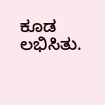ಕೂಡ ಲಭಿಸಿತು.